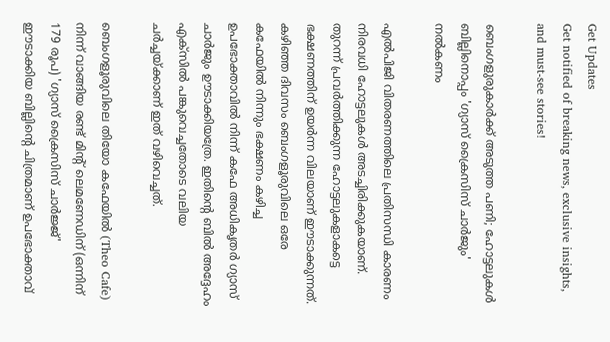Get Updates
Get notified of breaking news, exclusive insights, and must-see stories!

ബെംഗളുരുകാർക്ക് അടുത്ത പണി; ഹോട്ടലുകൾ ബില്ലിനൊപ്പം 'ഗ്യാസ് ക്രൈസിസ് ചാർജും' നൽകണം

എൽപിജി വിതരണത്തിലെ പ്രതിസന്ധി കാരണം നിരവധി ഹോട്ടലുകൾ അടച്ചിരിക്കുകയാണ്. തുറന്ന് പ്രവർത്തിക്കുന്ന ഹോട്ടലുകളാകട്ടെ ഭക്ഷണത്തിന് ഉയർന്ന വിലയാണ് ഈടാക്കുന്നത്. കഴിഞ്ഞ ദിവസം ബെംഗളൂരുവിലെ ഒരേ കഫേയിൽ നിന്നും ഭക്ഷണം കഴിച്ച ഉപഭോക്താവിൽ നിന്ന് കഫേ അധികൃതർ ഗ്യാസ് ചാർജും ഊടാക്കിയത്രേ. ഇതിൻ്റെ ബിൽ അദ്ദേഹം എക്സിൽ പങ്കുവെച്ചതോടെ വലിയ ചർച്ചയ്ക്കാണ് ഇത് വഴിവെച്ചത്.

ബെംഗളൂരുവിലെ തിയോ കഫേയിൽ (Theo Cafe) നിന്ന് വാങ്ങിയ രണ്ട് മിന്റ് ലെമണേഡിന് (ഒന്നിന് 179 രൂപ) 'ഗ്യാസ് ക്രൈസിസ് ചാർജ്ജ്' ഈടാക്കിയ ബില്ലിന്റെ ചിത്രമാണ് ഉപഭോക്താവ്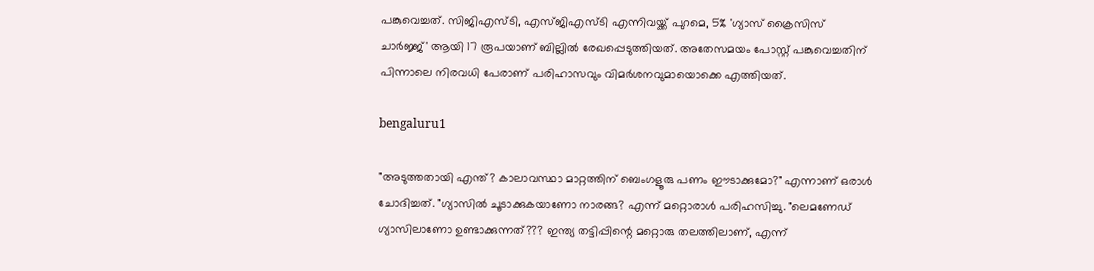പങ്കുവെച്ചത്. സിജിഎസ്ടി, എസ്ജിഎസ്ടി എന്നിവയ്ക്ക് പുറമെ, 5% 'ഗ്യാസ് ക്രൈസിസ് ചാർജ്ജ്' ആയി 17 രൂപയാണ് ബില്ലിൽ രേഖപ്പെടുത്തിയത്. അതേസമയം പോസ്റ്റ് പങ്കുവെച്ചതിന് പിന്നാലെ നിരവധി പേരാണ് പരിഹാസവും വിമർശനവുമായൊക്കെ എത്തിയത്.

bengaluru1

"അടുത്തതായി എന്ത്? കാലാവസ്ഥാ മാറ്റത്തിന് ബെംഗളൂരു പണം ഈടാക്കുമോ?" എന്നാണ് ഒരാൾ ചോദിച്ചത്. "ഗ്യാസിൽ ചൂടാക്കുകയാണോ നാരങ്ങ? എന്ന് മറ്റൊരാൾ പരിഹസിച്ചു. "ലെമണേഡ് ഗ്യാസിലാണോ ഉണ്ടാക്കുന്നത്??? ഇന്ത്യ തട്ടിപ്പിന്റെ മറ്റൊരു തലത്തിലാണ്, എന്ന്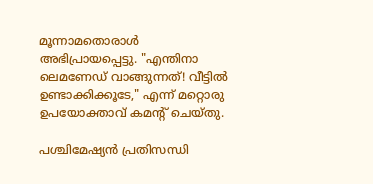മൂന്നാമതൊരാൾ അഭിപ്രായപ്പെട്ടു. "എന്തിനാ ലെമണേഡ് വാങ്ങുന്നത്! വീട്ടിൽ ഉണ്ടാക്കിക്കൂടേ," എന്ന് മറ്റൊരു ഉപയോക്താവ് കമന്റ് ചെയ്തു.

പശ്ചിമേഷ്യൻ പ്രതിസന്ധി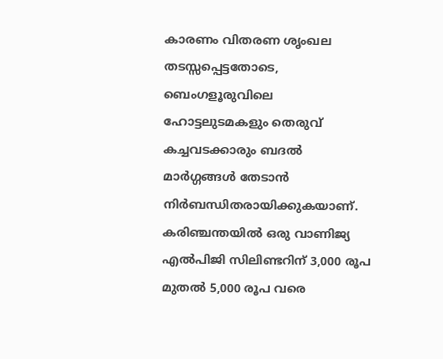കാരണം വിതരണ ശൃംഖല തടസ്സപ്പെട്ടതോടെ, ബെംഗളൂരുവിലെ ഹോട്ടലുടമകളും തെരുവ് കച്ചവടക്കാരും ബദൽ മാർഗ്ഗങ്ങൾ തേടാൻ നിർബന്ധിതരായിക്കുകയാണ്. കരിഞ്ചന്തയിൽ ഒരു വാണിജ്യ എൽപിജി സിലിണ്ടറിന് 3,000 രൂപ മുതൽ 5,000 രൂപ വരെ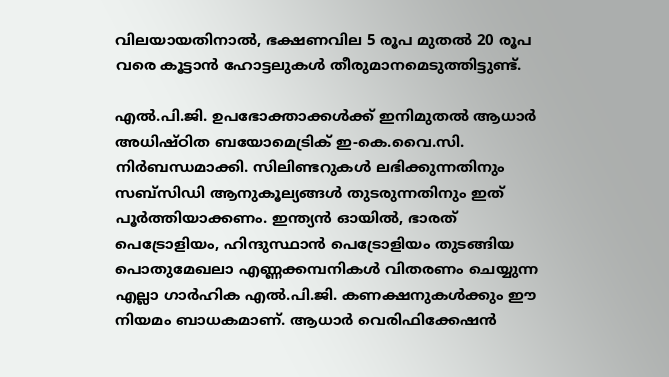വിലയായതിനാൽ, ഭക്ഷണവില 5 രൂപ മുതൽ 20 രൂപ വരെ കൂട്ടാൻ ഹോട്ടലുകൾ തീരുമാനമെടുത്തിട്ടുണ്ട്.

എൽ.പി.ജി. ഉപഭോക്താക്കൾക്ക് ഇനിമുതൽ ആധാർ അധിഷ്ഠിത ബയോമെട്രിക് ഇ-കെ.വൈ.സി. നിർബന്ധമാക്കി. സിലിണ്ടറുകൾ ലഭിക്കുന്നതിനും സബ്സിഡി ആനുകൂല്യങ്ങൾ തുടരുന്നതിനും ഇത് പൂർത്തിയാക്കണം. ഇന്ത്യൻ ഓയിൽ, ഭാരത് പെട്രോളിയം, ഹിന്ദുസ്ഥാൻ പെട്രോളിയം തുടങ്ങിയ പൊതുമേഖലാ എണ്ണക്കമ്പനികൾ വിതരണം ചെയ്യുന്ന എല്ലാ ഗാർഹിക എൽ.പി.ജി. കണക്ഷനുകൾക്കും ഈ നിയമം ബാധകമാണ്. ആധാർ വെരിഫിക്കേഷൻ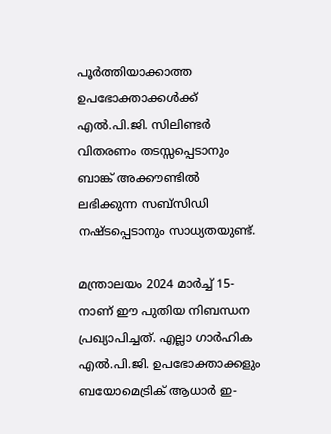പൂർത്തിയാക്കാത്ത ഉപഭോക്താക്കൾക്ക് എൽ.പി.ജി. സിലിണ്ടർ വിതരണം തടസ്സപ്പെടാനും ബാങ്ക് അക്കൗണ്ടിൽ ലഭിക്കുന്ന സബ്‌സിഡി നഷ്ടപ്പെടാനും സാധ്യതയുണ്ട്.

മന്ത്രാലയം 2024 മാർച്ച് 15-നാണ് ഈ പുതിയ നിബന്ധന പ്രഖ്യാപിച്ചത്. എല്ലാ ഗാർഹിക എൽ.പി.ജി. ഉപഭോക്താക്കളും ബയോമെട്രിക് ആധാർ ഇ-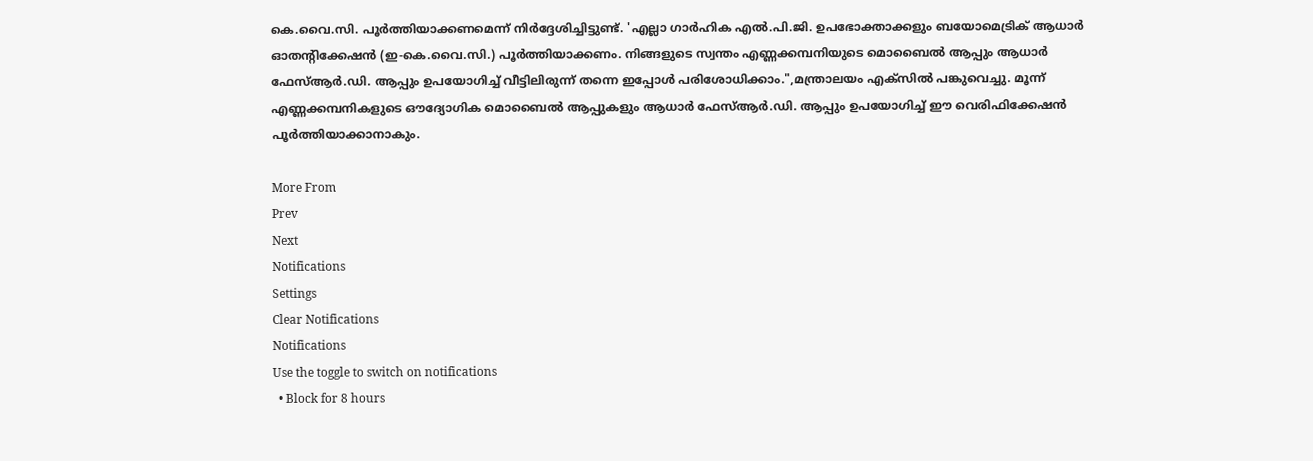കെ.വൈ.സി. പൂർത്തിയാക്കണമെന്ന് നിർദ്ദേശിച്ചിട്ടുണ്ട്. 'എല്ലാ ഗാർഹിക എൽ.പി.ജി. ഉപഭോക്താക്കളും ബയോമെട്രിക് ആധാർ ഓതന്റിക്കേഷൻ (ഇ-കെ.വൈ.സി.) പൂർത്തിയാക്കണം. നിങ്ങളുടെ സ്വന്തം എണ്ണക്കമ്പനിയുടെ മൊബൈൽ ആപ്പും ആധാർ ഫേസ്ആർ.ഡി. ആപ്പും ഉപയോഗിച്ച് വീട്ടിലിരുന്ന് തന്നെ ഇപ്പോൾ പരിശോധിക്കാം.",മന്ത്രാലയം എക്സിൽ പങ്കുവെച്ചു. മൂന്ന് എണ്ണക്കമ്പനികളുടെ ഔദ്യോഗിക മൊബൈൽ ആപ്പുകളും ആധാർ ഫേസ്ആർ.ഡി. ആപ്പും ഉപയോഗിച്ച് ഈ വെരിഫിക്കേഷൻ പൂർത്തിയാക്കാനാകും.

More From
Prev
Next
Notifications
Settings
Clear Notifications
Notifications
Use the toggle to switch on notifications
  • Block for 8 hours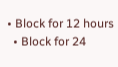• Block for 12 hours
  • Block for 24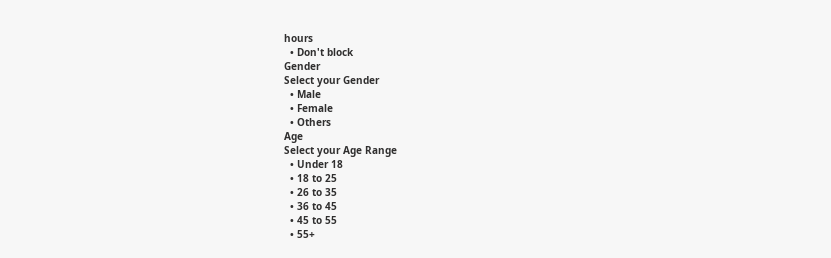hours
  • Don't block
Gender
Select your Gender
  • Male
  • Female
  • Others
Age
Select your Age Range
  • Under 18
  • 18 to 25
  • 26 to 35
  • 36 to 45
  • 45 to 55
  • 55+